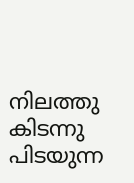നിലത്തു കിടന്നു പിടയുന്ന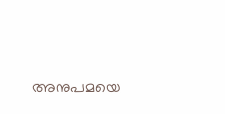അനുപമയെ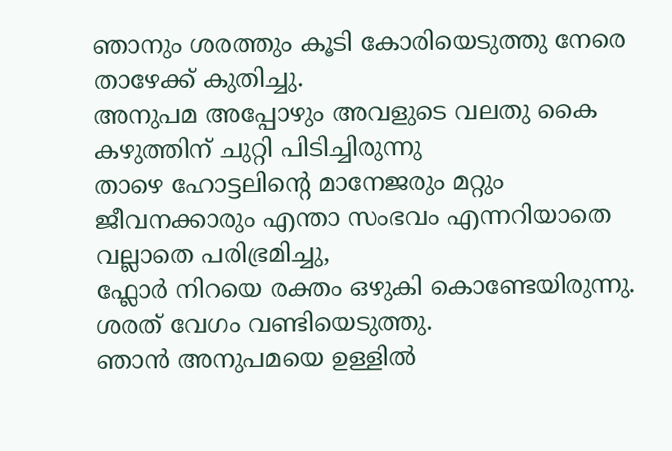ഞാനും ശരത്തും കൂടി കോരിയെടുത്തു നേരെ താഴേക്ക് കുതിച്ചു.
അനുപമ അപ്പോഴും അവളുടെ വലതു കൈ കഴുത്തിന് ചുറ്റി പിടിച്ചിരുന്നു
താഴെ ഹോട്ടലിന്റെ മാനേജരും മറ്റും ജീവനക്കാരും എന്താ സംഭവം എന്നറിയാതെ വല്ലാതെ പരിഭ്രമിച്ചു,
ഫ്ലോർ നിറയെ രക്തം ഒഴുകി കൊണ്ടേയിരുന്നു.
ശരത് വേഗം വണ്ടിയെടുത്തു.
ഞാൻ അനുപമയെ ഉള്ളിൽ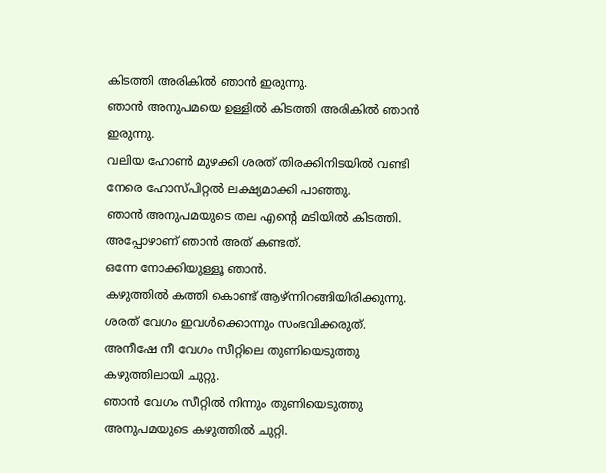കിടത്തി അരികിൽ ഞാൻ ഇരുന്നു.
ഞാൻ അനുപമയെ ഉള്ളിൽ കിടത്തി അരികിൽ ഞാൻ ഇരുന്നു.
വലിയ ഹോൺ മുഴക്കി ശരത് തിരക്കിനിടയിൽ വണ്ടി നേരെ ഹോസ്പിറ്റൽ ലക്ഷ്യമാക്കി പാഞ്ഞു.
ഞാൻ അനുപമയുടെ തല എന്റെ മടിയിൽ കിടത്തി.
അപ്പോഴാണ് ഞാൻ അത് കണ്ടത്.
ഒന്നേ നോക്കിയുള്ളൂ ഞാൻ.
കഴുത്തിൽ കത്തി കൊണ്ട് ആഴ്ന്നിറങ്ങിയിരിക്കുന്നു.
ശരത് വേഗം ഇവൾക്കൊന്നും സംഭവിക്കരുത്.
അനീഷേ നീ വേഗം സീറ്റിലെ തുണിയെടുത്തു കഴുത്തിലായി ചുറ്റു.
ഞാൻ വേഗം സീറ്റിൽ നിന്നും തുണിയെടുത്തു അനുപമയുടെ കഴുത്തിൽ ചുറ്റി.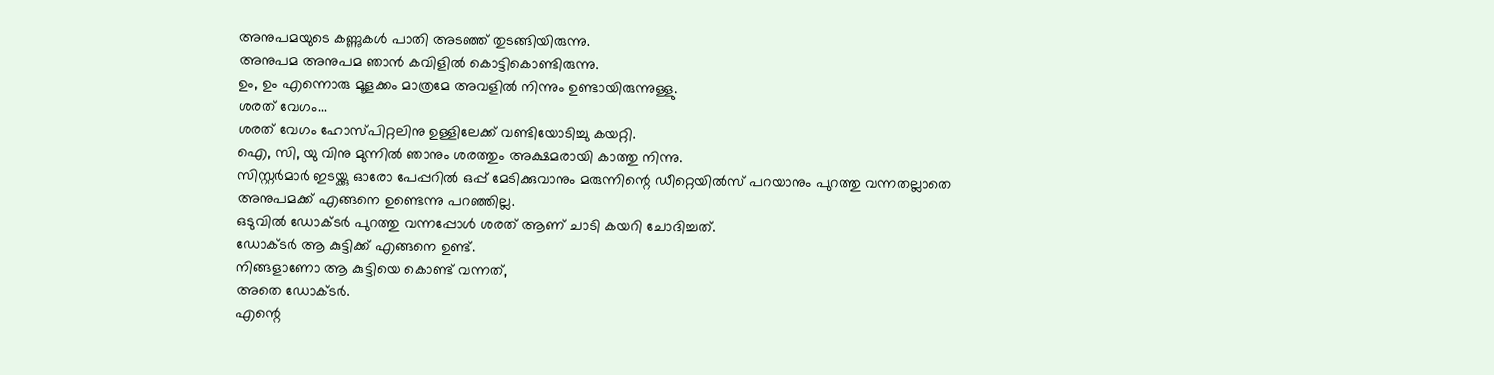അനുപമയുടെ കണ്ണുകൾ പാതി അടഞ്ഞ് തുടങ്ങിയിരുന്നു.
അനുപമ അനുപമ ഞാൻ കവിളിൽ കൊട്ടികൊണ്ടിരുന്നു.
ഉം, ഉം എന്നൊരു മൂളക്കം മാത്രമേ അവളിൽ നിന്നും ഉണ്ടായിരുന്നുള്ളു.
ശരത് വേഗം...
ശരത് വേഗം ഹോസ്പിറ്റലിനു ഉള്ളിലേക്ക് വണ്ടിയോടിച്ചു കയറ്റി.
ഐ, സി, യു വിനു മുന്നിൽ ഞാനും ശരത്തും അക്ഷമരായി കാത്തു നിന്നു.
സിസ്റ്റർമാർ ഇടയ്ക്കു ഓരോ പേപ്പറിൽ ഒപ്പ് മേടിക്കുവാനും മരുന്നിന്റെ ഡീറ്റെയിൽസ് പറയാനും പുറത്തു വന്നതല്ലാതെ അനുപമക്ക് എങ്ങനെ ഉണ്ടെന്നു പറഞ്ഞില്ല.
ഒടുവിൽ ഡോക്ടർ പുറത്തു വന്നപ്പോൾ ശരത് ആണ് ചാടി കയറി ചോദിച്ചത്.
ഡോക്ടർ ആ കുട്ടിക്ക് എങ്ങനെ ഉണ്ട്.
നിങ്ങളാണോ ആ കുട്ടിയെ കൊണ്ട് വന്നത്,
അതെ ഡോക്ടർ.
എന്റെ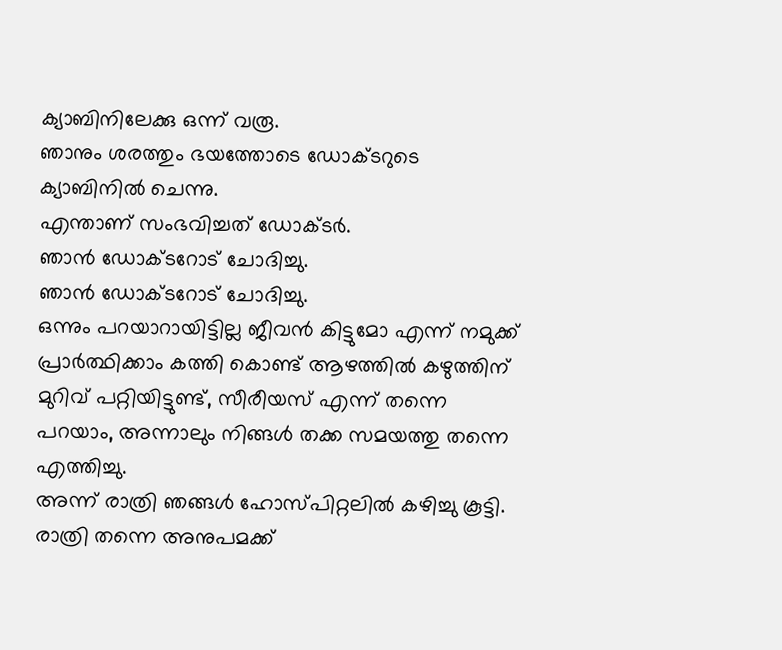ക്യാബിനിലേക്കു ഒന്ന് വരൂ.
ഞാനും ശരത്തും ഭയത്തോടെ ഡോക്ടറുടെ ക്യാബിനിൽ ചെന്നു.
എന്താണ് സംഭവിച്ചത് ഡോക്ടർ.
ഞാൻ ഡോക്ടറോട് ചോദിച്ചു.
ഞാൻ ഡോക്ടറോട് ചോദിച്ചു.
ഒന്നും പറയാറായിട്ടില്ല ജീവൻ കിട്ടുമോ എന്ന് നമുക്ക് പ്രാർത്ഥിക്കാം കത്തി കൊണ്ട് ആഴത്തിൽ കഴുത്തിന് മുറിവ് പറ്റിയിട്ടുണ്ട്, സീരീയസ് എന്ന് തന്നെ പറയാം, അന്നാലും നിങ്ങൾ തക്ക സമയത്തു തന്നെ എത്തിച്ചു.
അന്ന് രാത്രി ഞങ്ങൾ ഹോസ്പിറ്റലിൽ കഴിച്ചു കൂട്ടി.
രാത്രി തന്നെ അനുപമക്ക്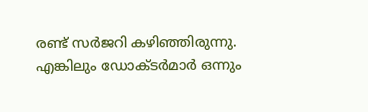രണ്ട് സർജറി കഴിഞ്ഞിരുന്നു.
എങ്കിലും ഡോക്ടർമാർ ഒന്നും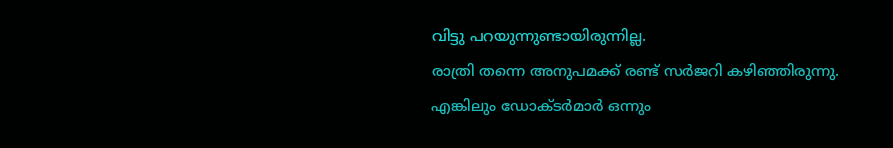വിട്ടു പറയുന്നുണ്ടായിരുന്നില്ല.
രാത്രി തന്നെ അനുപമക്ക് രണ്ട് സർജറി കഴിഞ്ഞിരുന്നു.
എങ്കിലും ഡോക്ടർമാർ ഒന്നും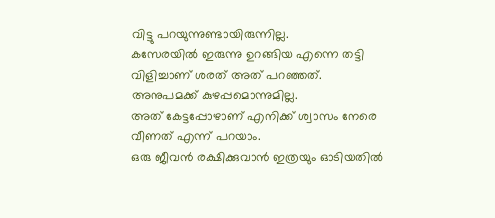വിട്ടു പറയുന്നുണ്ടായിരുന്നില്ല.
കസേരയിൽ ഇരുന്നു ഉറങ്ങിയ എന്നെ തട്ടി വിളിച്ചാണ് ശരത് അത് പറഞ്ഞത്.
അനുപമക്ക് കുഴപ്പമൊന്നുമില്ല.
അത് കേട്ടപ്പോഴാണ് എനിക്ക് ശ്വാസം നേരെ വീണത് എന്ന് പറയാം.
ഒരു ജീവൻ രക്ഷിക്കുവാൻ ഇത്രയും ഓടിയതിൽ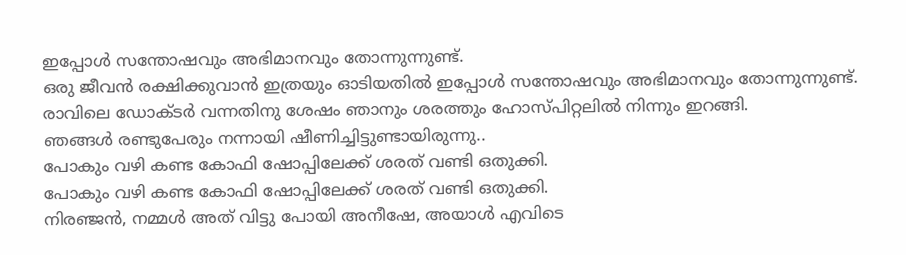ഇപ്പോൾ സന്തോഷവും അഭിമാനവും തോന്നുന്നുണ്ട്.
ഒരു ജീവൻ രക്ഷിക്കുവാൻ ഇത്രയും ഓടിയതിൽ ഇപ്പോൾ സന്തോഷവും അഭിമാനവും തോന്നുന്നുണ്ട്.
രാവിലെ ഡോക്ടർ വന്നതിനു ശേഷം ഞാനും ശരത്തും ഹോസ്പിറ്റലിൽ നിന്നും ഇറങ്ങി.
ഞങ്ങൾ രണ്ടുപേരും നന്നായി ഷീണിച്ചിട്ടുണ്ടായിരുന്നു..
പോകും വഴി കണ്ട കോഫി ഷോപ്പിലേക്ക് ശരത് വണ്ടി ഒതുക്കി.
പോകും വഴി കണ്ട കോഫി ഷോപ്പിലേക്ക് ശരത് വണ്ടി ഒതുക്കി.
നിരഞ്ജൻ, നമ്മൾ അത് വിട്ടു പോയി അനീഷേ, അയാൾ എവിടെ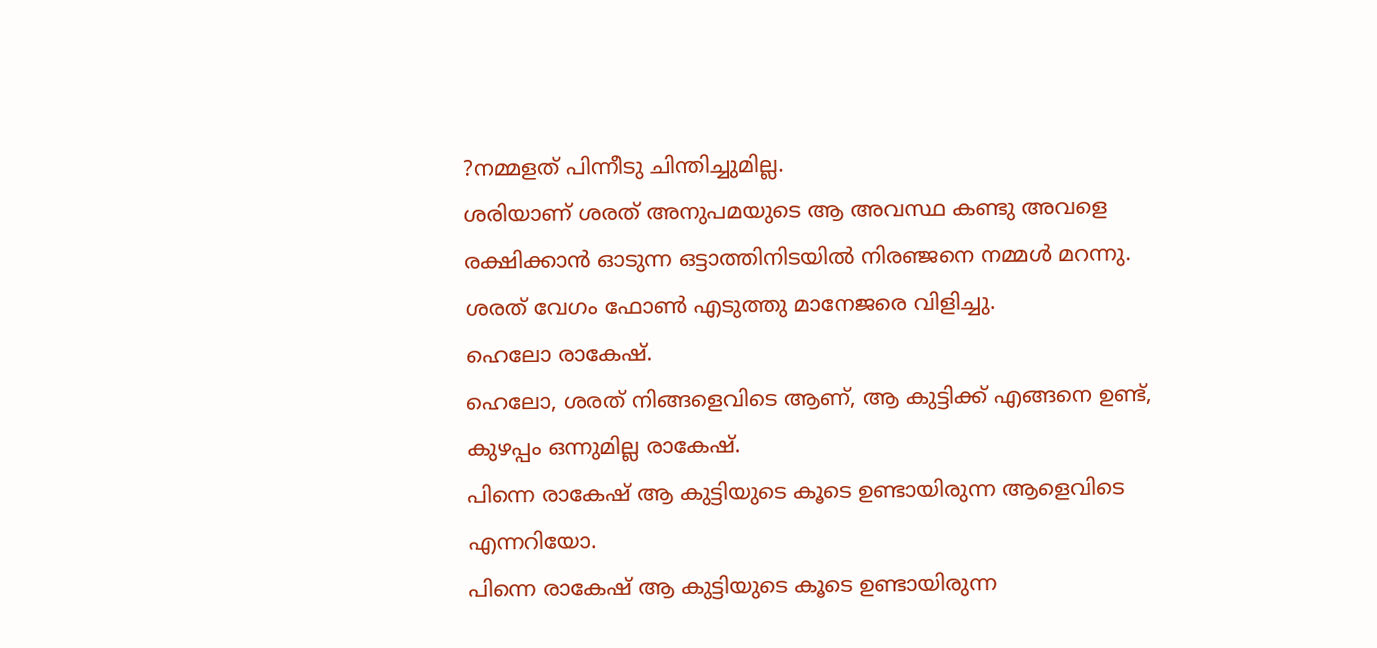?നമ്മളത് പിന്നീടു ചിന്തിച്ചുമില്ല.
ശരിയാണ് ശരത് അനുപമയുടെ ആ അവസ്ഥ കണ്ടു അവളെ രക്ഷിക്കാൻ ഓടുന്ന ഒട്ടാത്തിനിടയിൽ നിരഞ്ജനെ നമ്മൾ മറന്നു.
ശരത് വേഗം ഫോൺ എടുത്തു മാനേജരെ വിളിച്ചു.
ഹെലോ രാകേഷ്.
ഹെലോ, ശരത് നിങ്ങളെവിടെ ആണ്, ആ കുട്ടിക്ക് എങ്ങനെ ഉണ്ട്,
കുഴപ്പം ഒന്നുമില്ല രാകേഷ്.
പിന്നെ രാകേഷ് ആ കുട്ടിയുടെ കൂടെ ഉണ്ടായിരുന്ന ആളെവിടെ എന്നറിയോ.
പിന്നെ രാകേഷ് ആ കുട്ടിയുടെ കൂടെ ഉണ്ടായിരുന്ന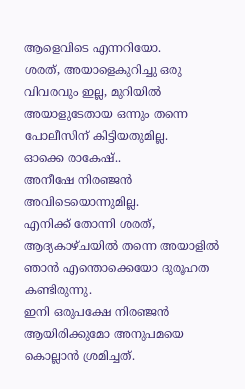ആളെവിടെ എന്നറിയോ.
ശരത്, അയാളെകുറിച്ചു ഒരു വിവരവും ഇല്ല, മുറിയിൽ അയാളുടേതായ ഒന്നും തന്നെ പോലീസിന് കിട്ടിയതുമില്ല.
ഓക്കെ രാകേഷ്..
അനീഷേ നിരഞ്ജൻ അവിടെയൊന്നുമില്ല.
എനിക്ക് തോന്നി ശരത്, ആദ്യകാഴ്ചയിൽ തന്നെ അയാളിൽ ഞാൻ എന്തൊക്കെയോ ദുരൂഹത കണ്ടിരുന്നു.
ഇനി ഒരുപക്ഷേ നിരഞ്ജൻ ആയിരിക്കുമോ അനുപമയെ കൊല്ലാൻ ശ്രമിച്ചത്.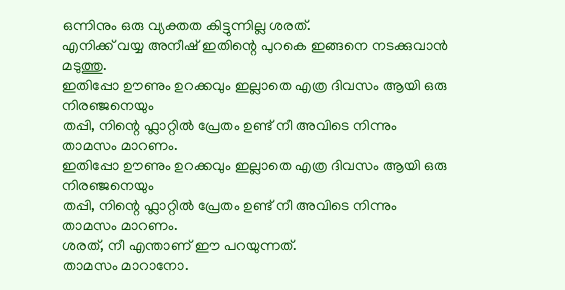ഒന്നിനും ഒരു വ്യക്തത കിട്ടുന്നില്ല ശരത്.
എനിക്ക് വയ്യ അനീഷ് ഇതിന്റെ പുറകെ ഇങ്ങനെ നടക്കുവാൻ മടുത്തു.
ഇതിപ്പോ ഊണും ഉറക്കവും ഇല്ലാതെ എത്ര ദിവസം ആയി ഒരു നിരഞ്ജനെയും
തപ്പി, നിന്റെ ഫ്ലാറ്റിൽ പ്രേതം ഉണ്ട് നീ അവിടെ നിന്നും താമസം മാറണം.
ഇതിപ്പോ ഊണും ഉറക്കവും ഇല്ലാതെ എത്ര ദിവസം ആയി ഒരു നിരഞ്ജനെയും
തപ്പി, നിന്റെ ഫ്ലാറ്റിൽ പ്രേതം ഉണ്ട് നീ അവിടെ നിന്നും താമസം മാറണം.
ശരത്, നീ എന്താണ് ഈ പറയുന്നത്.
താമസം മാറാനോ.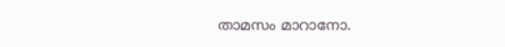താമസം മാറാനോ.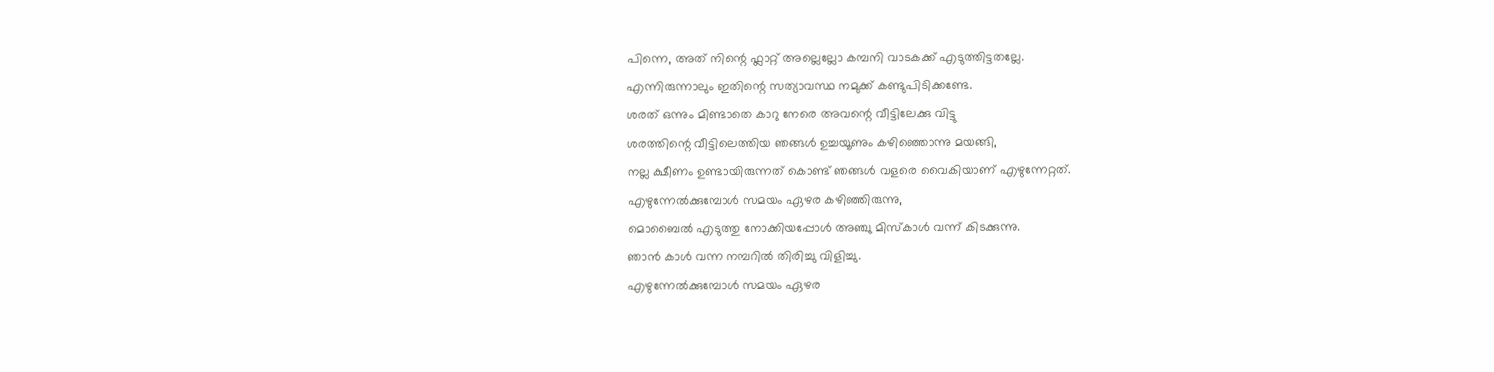പിന്നെ, അത് നിന്റെ ഫ്ലാറ്റ് അല്ലെല്ലോ കമ്പനി വാടകക്ക് എടുത്തിട്ടതല്ലേ.
എന്നിരുന്നാലും ഇതിന്റെ സത്യാവസ്ഥ നമുക്ക് കണ്ടുപിടിക്കണ്ടേ.
ശരത് ഒന്നും മിണ്ടാതെ കാറു നേരെ അവന്റെ വീട്ടിലേക്കു വിട്ടു
ശരത്തിന്റെ വീട്ടിലെത്തിയ ഞങ്ങൾ ഉച്ചയൂണും കഴിഞ്ഞൊന്നു മയങ്ങി,
നല്ല ക്ഷീണം ഉണ്ടായിരുന്നത് കൊണ്ട് ഞങ്ങൾ വളരെ വൈകിയാണ് എഴുന്നേറ്റത്.
എഴുന്നേൽക്കുമ്പോൾ സമയം ഏഴര കഴിഞ്ഞിരുന്നു,
മൊബൈൽ എടുത്തു നോക്കിയപ്പോൾ അഞ്ചു മിസ്കാൾ വന്ന് കിടക്കുന്നു.
ഞാൻ കാൾ വന്ന നമ്പറിൽ തിരിച്ചു വിളിച്ചു.
എഴുന്നേൽക്കുമ്പോൾ സമയം ഏഴര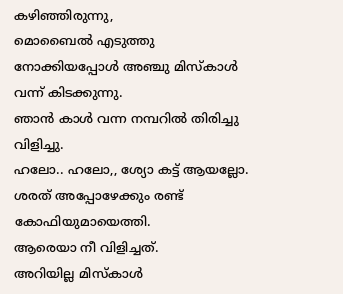കഴിഞ്ഞിരുന്നു,
മൊബൈൽ എടുത്തു നോക്കിയപ്പോൾ അഞ്ചു മിസ്കാൾ വന്ന് കിടക്കുന്നു.
ഞാൻ കാൾ വന്ന നമ്പറിൽ തിരിച്ചു വിളിച്ചു.
ഹലോ.. ഹലോ,, ശ്യോ കട്ട് ആയല്ലോ.
ശരത് അപ്പോഴേക്കും രണ്ട് കോഫിയുമായെത്തി.
ആരെയാ നീ വിളിച്ചത്.
അറിയില്ല മിസ്കാൾ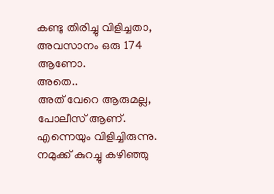കണ്ടു തിരിച്ചു വിളിച്ചതാ,
അവസാനം ഒരു 174 ആണോ.
അതെ..
അത് വേറെ ആരുമല്ല, പോലീസ് ആണ്. എന്നെയും വിളിച്ചിരുന്നു.
നമുക്ക് കുറച്ചു കഴിഞ്ഞു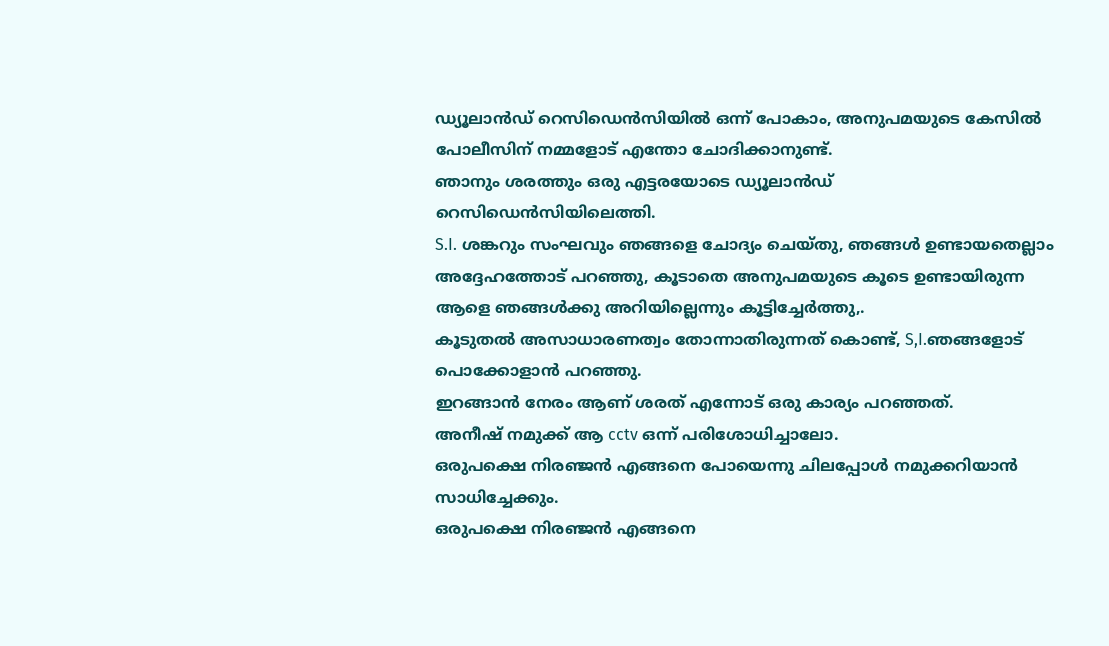ഡ്യൂലാൻഡ് റെസിഡെൻസിയിൽ ഒന്ന് പോകാം, അനുപമയുടെ കേസിൽ പോലീസിന് നമ്മളോട് എന്തോ ചോദിക്കാനുണ്ട്.
ഞാനും ശരത്തും ഒരു എട്ടരയോടെ ഡ്യൂലാൻഡ് റെസിഡെൻസിയിലെത്തി.
S.I. ശങ്കറും സംഘവും ഞങ്ങളെ ചോദ്യം ചെയ്തു, ഞങ്ങൾ ഉണ്ടായതെല്ലാം അദ്ദേഹത്തോട് പറഞ്ഞു, കൂടാതെ അനുപമയുടെ കൂടെ ഉണ്ടായിരുന്ന ആളെ ഞങ്ങൾക്കു അറിയില്ലെന്നും കൂട്ടിച്ചേർത്തു,.
കൂടുതൽ അസാധാരണത്വം തോന്നാതിരുന്നത് കൊണ്ട്, S,I.ഞങ്ങളോട് പൊക്കോളാൻ പറഞ്ഞു.
ഇറങ്ങാൻ നേരം ആണ് ശരത് എന്നോട് ഒരു കാര്യം പറഞ്ഞത്.
അനീഷ് നമുക്ക് ആ cctv ഒന്ന് പരിശോധിച്ചാലോ.
ഒരുപക്ഷെ നിരഞ്ജൻ എങ്ങനെ പോയെന്നു ചിലപ്പോൾ നമുക്കറിയാൻ സാധിച്ചേക്കും.
ഒരുപക്ഷെ നിരഞ്ജൻ എങ്ങനെ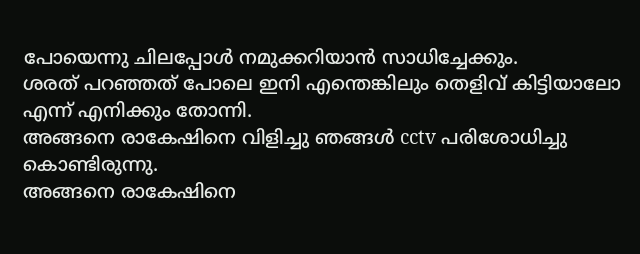പോയെന്നു ചിലപ്പോൾ നമുക്കറിയാൻ സാധിച്ചേക്കും.
ശരത് പറഞ്ഞത് പോലെ ഇനി എന്തെങ്കിലും തെളിവ് കിട്ടിയാലോ എന്ന് എനിക്കും തോന്നി.
അങ്ങനെ രാകേഷിനെ വിളിച്ചു ഞങ്ങൾ cctv പരിശോധിച്ചു കൊണ്ടിരുന്നു.
അങ്ങനെ രാകേഷിനെ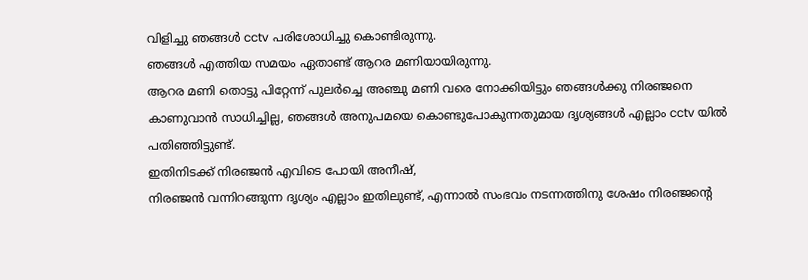വിളിച്ചു ഞങ്ങൾ cctv പരിശോധിച്ചു കൊണ്ടിരുന്നു.
ഞങ്ങൾ എത്തിയ സമയം ഏതാണ്ട് ആറര മണിയായിരുന്നു.
ആറര മണി തൊട്ടു പിറ്റേന്ന് പുലർച്ചെ അഞ്ചു മണി വരെ നോക്കിയിട്ടും ഞങ്ങൾക്കു നിരഞ്ജനെ കാണുവാൻ സാധിച്ചില്ല, ഞങ്ങൾ അനുപമയെ കൊണ്ടുപോകുന്നതുമായ ദൃശ്യങ്ങൾ എല്ലാം cctv യിൽ പതിഞ്ഞിട്ടുണ്ട്.
ഇതിനിടക്ക് നിരഞ്ജൻ എവിടെ പോയി അനീഷ്,
നിരഞ്ജൻ വന്നിറങ്ങുന്ന ദൃശ്യം എല്ലാം ഇതിലുണ്ട്, എന്നാൽ സംഭവം നടന്നത്തിനു ശേഷം നിരഞ്ജന്റെ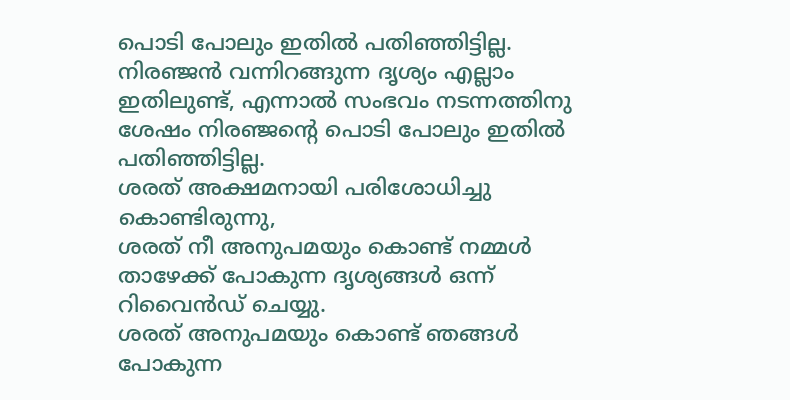പൊടി പോലും ഇതിൽ പതിഞ്ഞിട്ടില്ല.
നിരഞ്ജൻ വന്നിറങ്ങുന്ന ദൃശ്യം എല്ലാം ഇതിലുണ്ട്, എന്നാൽ സംഭവം നടന്നത്തിനു ശേഷം നിരഞ്ജന്റെ പൊടി പോലും ഇതിൽ പതിഞ്ഞിട്ടില്ല.
ശരത് അക്ഷമനായി പരിശോധിച്ചു കൊണ്ടിരുന്നു,
ശരത് നീ അനുപമയും കൊണ്ട് നമ്മൾ താഴേക്ക് പോകുന്ന ദൃശ്യങ്ങൾ ഒന്ന് റിവൈൻഡ് ചെയ്യു.
ശരത് അനുപമയും കൊണ്ട് ഞങ്ങൾ പോകുന്ന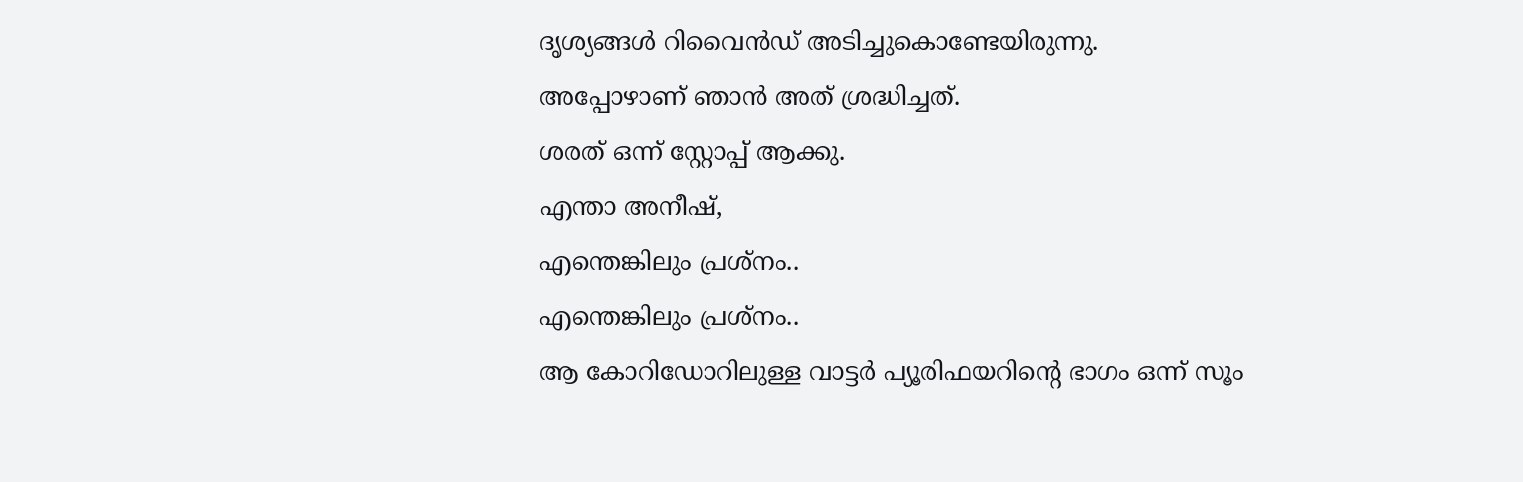ദൃശ്യങ്ങൾ റിവൈൻഡ് അടിച്ചുകൊണ്ടേയിരുന്നു.
അപ്പോഴാണ് ഞാൻ അത് ശ്രദ്ധിച്ചത്.
ശരത് ഒന്ന് സ്റ്റോപ്പ് ആക്കു.
എന്താ അനീഷ്,
എന്തെങ്കിലും പ്രശ്നം..
എന്തെങ്കിലും പ്രശ്നം..
ആ കോറിഡോറിലുള്ള വാട്ടർ പ്യൂരിഫയറിന്റെ ഭാഗം ഒന്ന് സൂം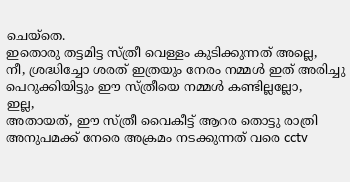ചെയ്തെ.
ഇതൊരു തട്ടമിട്ട സ്ത്രീ വെള്ളം കുടിക്കുന്നത് അല്ലെ,
നീ, ശ്രദ്ധിച്ചോ ശരത് ഇത്രയും നേരം നമ്മൾ ഇത് അരിച്ചു പെറുക്കിയിട്ടും ഈ സ്ത്രീയെ നമ്മൾ കണ്ടില്ലല്ലോ,
ഇല്ല,
അതായത്, ഈ സ്ത്രീ വൈകീട്ട് ആറര തൊട്ടു രാത്രി അനുപമക്ക് നേരെ അക്രമം നടക്കുന്നത് വരെ cctv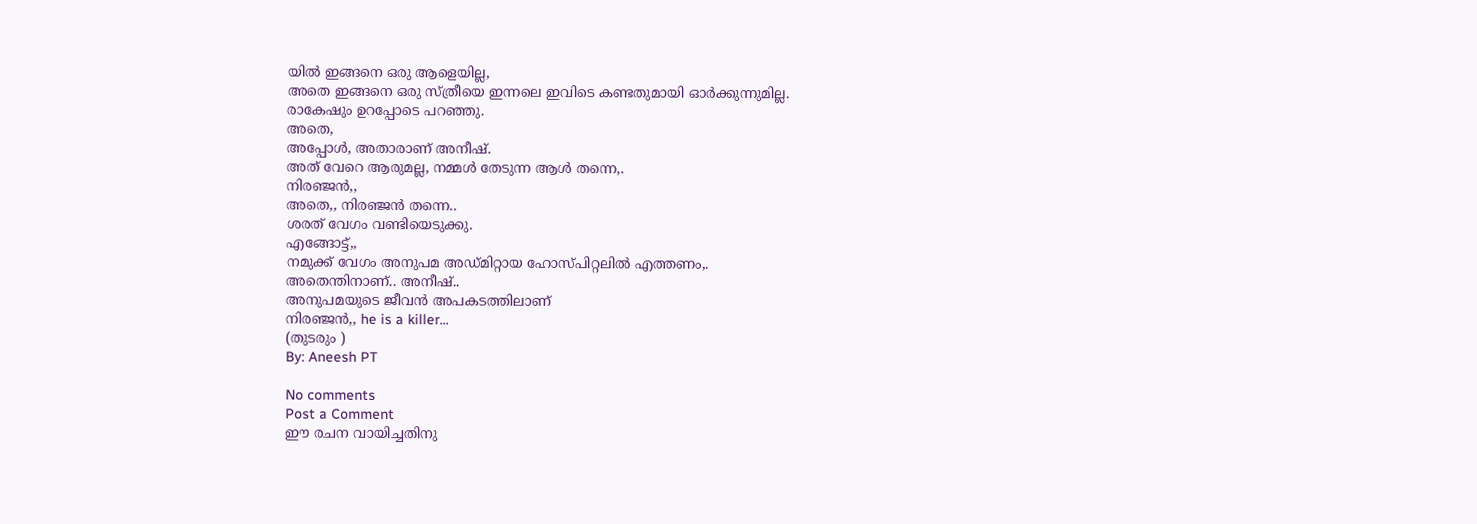യിൽ ഇങ്ങനെ ഒരു ആളെയില്ല,
അതെ ഇങ്ങനെ ഒരു സ്ത്രീയെ ഇന്നലെ ഇവിടെ കണ്ടതുമായി ഓർക്കുന്നുമില്ല.
രാകേഷും ഉറപ്പോടെ പറഞ്ഞു.
അതെ,
അപ്പോൾ, അതാരാണ് അനീഷ്.
അത് വേറെ ആരുമല്ല, നമ്മൾ തേടുന്ന ആൾ തന്നെ,.
നിരഞ്ജൻ,,
അതെ,, നിരഞ്ജൻ തന്നെ..
ശരത് വേഗം വണ്ടിയെടുക്കു.
എങ്ങോട്ട്,,
നമുക്ക് വേഗം അനുപമ അഡ്മിറ്റായ ഹോസ്പിറ്റലിൽ എത്തണം,.
അതെന്തിനാണ്.. അനീഷ്..
അനുപമയുടെ ജീവൻ അപകടത്തിലാണ്
നിരഞ്ജൻ,, he is a killer...
(തുടരും )
By: Aneesh PT

No comments
Post a Comment
ഈ രചന വായിച്ചതിനു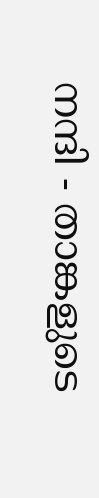നന്ദി - താങ്കളുടെ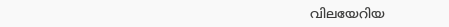വിലയേറിയ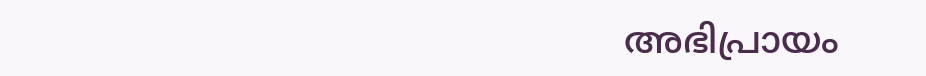അഭിപ്രായം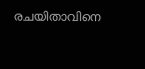രചയിതാവിനെ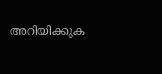അറിയിക്കുക